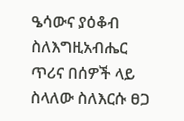ዔሳውና ያዕቆብ ስለእግዚአብሔር ጥሪና በሰዎች ላይ ስላለው ስለእርሱ ፀጋ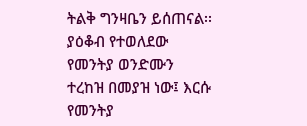ትልቅ ግንዛቤን ይሰጠናል፡፡ ያዕቆብ የተወለደው የመንትያ ወንድሙን ተረከዝ በመያዝ ነው፤ እርሱ የመንትያ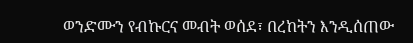ወንድሙን የብኩርና መብት ወሰደ፣ በረከትን እንዲሰጠው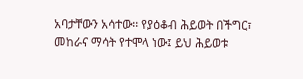አባታቸውን አሳተው፡፡ የያዕቆብ ሕይወት በችግር፣ መከራና ማሳት የተሞላ ነው፤ ይህ ሕይወቱ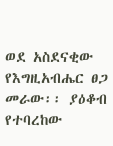ወደ አስደናቂው የእግዚአብሔር ፀጋ መራው፡፡ ያዕቆብ የተባረከው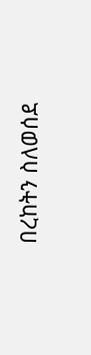በረከትን ስለወሰደ